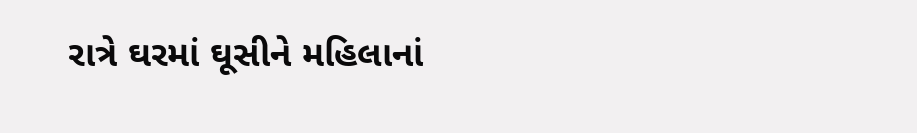રાત્રે ઘરમાં ઘૂસીને મહિલાનાં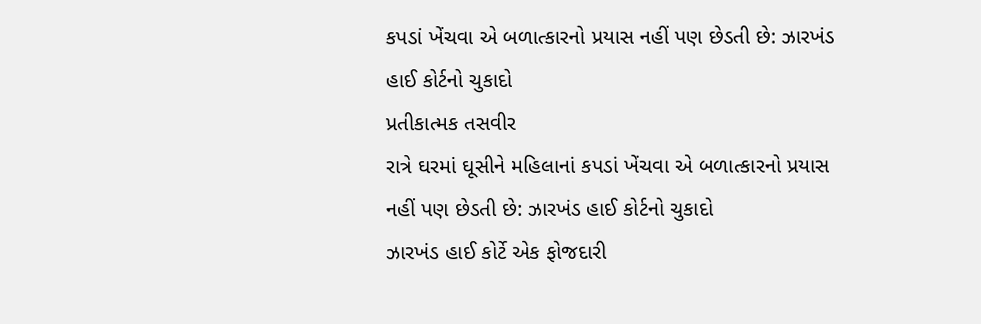કપડાં ખેંચવા એ બળાત્કારનો પ્રયાસ નહીં પણ છેડતી છે: ઝારખંડ હાઈ કોર્ટનો ચુકાદો
પ્રતીકાત્મક તસવીર
રાત્રે ઘરમાં ઘૂસીને મહિલાનાં કપડાં ખેંચવા એ બળાત્કારનો પ્રયાસ નહીં પણ છેડતી છે: ઝારખંડ હાઈ કોર્ટનો ચુકાદો
ઝારખંડ હાઈ કોર્ટે એક ફોજદારી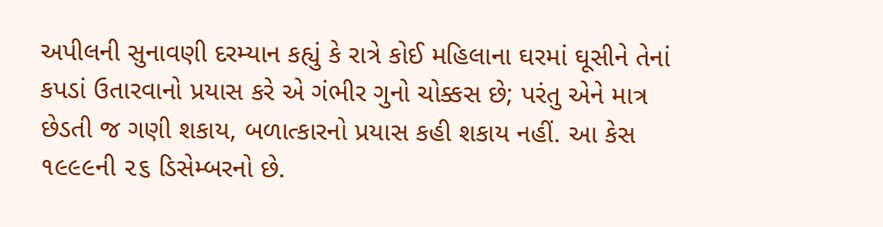અપીલની સુનાવણી દરમ્યાન કહ્યું કે રાત્રે કોઈ મહિલાના ઘરમાં ઘૂસીને તેનાં કપડાં ઉતારવાનો પ્રયાસ કરે એ ગંભીર ગુનો ચોક્કસ છે; પરંતુ એને માત્ર છેડતી જ ગણી શકાય, બળાત્કારનો પ્રયાસ કહી શકાય નહીં. આ કેસ ૧૯૯૯ની ૨૬ ડિસેમ્બરનો છે.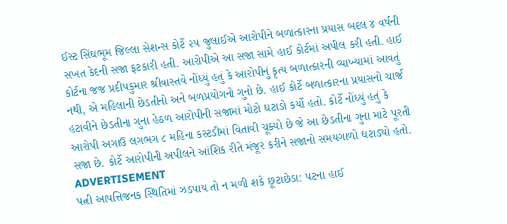ઈસ્ટ સિંઘભૂમ જિલ્લા સેશન્સ કોર્ટે ૨૫ જુલાઈએ આરોપીને બળાત્કારના પ્રયાસ બદલ ૪ વર્ષની સખત કેદની સજા ફટકારી હતી. આરોપીએ આ સજા સામે હાઈ કોર્ટમાં અપીલ કરી હતી. હાઈ કોર્ટના જજ પ્રદીપકુમાર શ્રીવાસ્તવે નોંધ્યું હતું કે આરોપીનું કૃત્ય બળાત્કારની વ્યાખ્યામાં આવતું નથી, એ મહિલાની છેડતીનો અને બળપ્રયોગનો ગુનો છે. હાઈ કોર્ટે બળાત્કારના પ્રયાસનો ચાર્જ હટાવીને છેડતીના ગુના હેઠળ આરોપીની સજામાં મોટો ઘટાડો કર્યો હતો. કોર્ટે નોંધ્યું હતું કે આરોપી અગાઉ લગભગ ૮ મહિના કસ્ટડીમાં વિતાવી ચૂક્યો છે જે આ છેડતીના ગુના માટે પૂરતી સજા છે. કોર્ટે આરોપીની અપીલને આંશિક રીતે મંજૂર કરીને સજાનો સમયગાળો ઘટાડ્યો હતો.
ADVERTISEMENT
પત્ની આપત્તિજનક સ્થિતિમાં ઝડપાય તો ન મળી શકે છૂટાછેડા: પટના હાઈ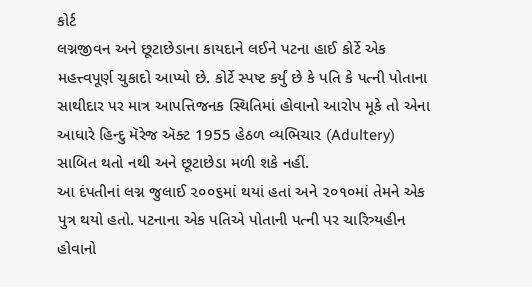કોર્ટ
લગ્નજીવન અને છૂટાછેડાના કાયદાને લઈને પટના હાઈ કોર્ટે એક મહત્ત્વપૂર્ણ ચુકાદો આપ્યો છે. કોર્ટે સ્પષ્ટ કર્યું છે કે પતિ કે પત્ની પોતાના સાથીદાર પર માત્ર આપત્તિજનક સ્થિતિમાં હોવાનો આરોપ મૂકે તો એના આધારે હિન્દુ મૅરેજ ઍક્ટ 1955 હેઠળ વ્યભિચાર (Adultery) સાબિત થતો નથી અને છૂટાછેડા મળી શકે નહીં.
આ દંપતીનાં લગ્ન જુલાઈ ૨૦૦૬માં થયાં હતાં અને ૨૦૧૦માં તેમને એક પુત્ર થયો હતો. પટનાના એક પતિએ પોતાની પત્ની પર ચારિત્ર્યહીન હોવાનો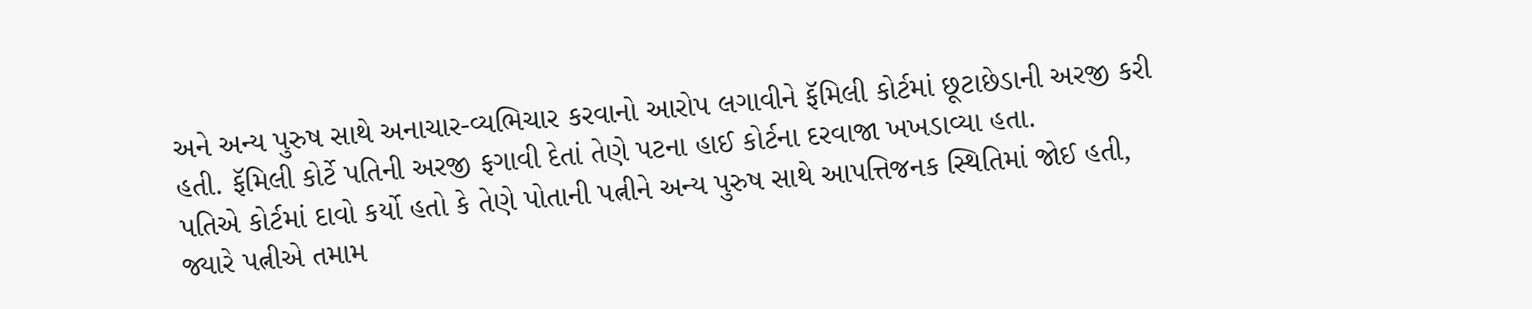અને અન્ય પુરુષ સાથે અનાચાર-વ્યભિચાર કરવાનો આરોપ લગાવીને ફૅમિલી કોર્ટમાં છૂટાછેડાની અરજી કરી હતી. ફૅમિલી કોર્ટે પતિની અરજી ફગાવી દેતાં તેણે પટના હાઈ કોર્ટના દરવાજા ખખડાવ્યા હતા.
પતિએ કોર્ટમાં દાવો કર્યો હતો કે તેણે પોતાની પત્નીને અન્ય પુરુષ સાથે આપત્તિજનક સ્થિતિમાં જોઈ હતી, જ્યારે પત્નીએ તમામ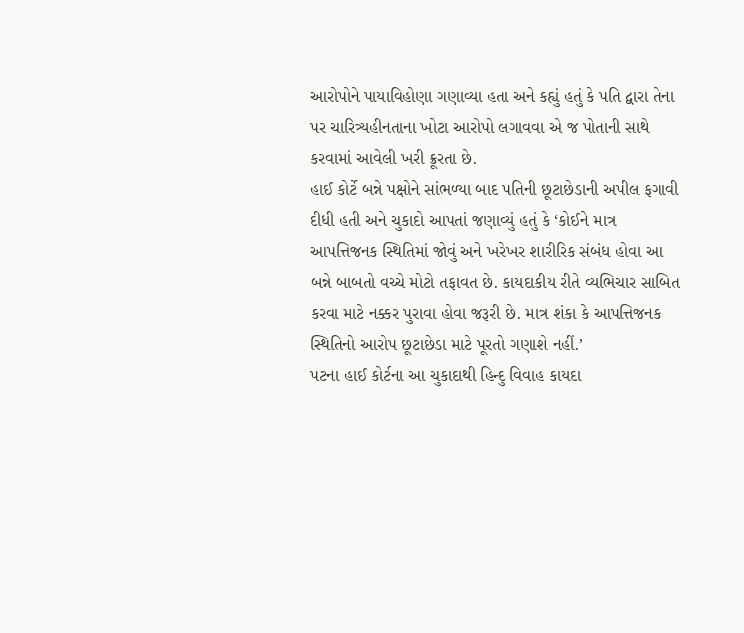આરોપોને પાયાવિહોણા ગણાવ્યા હતા અને કહ્યું હતું કે પતિ દ્વારા તેના પર ચારિત્ર્યહીનતાના ખોટા આરોપો લગાવવા એ જ પોતાની સાથે કરવામાં આવેલી ખરી ક્રૂરતા છે.
હાઈ કોર્ટે બન્ને પક્ષોને સાંભળ્યા બાદ પતિની છૂટાછેડાની અપીલ ફગાવી દીધી હતી અને ચુકાદો આપતાં જણાવ્યું હતું કે ‘કોઈને માત્ર આપત્તિજનક સ્થિતિમાં જોવું અને ખરેખર શારીરિક સંબંધ હોવા આ બન્ને બાબતો વચ્ચે મોટો તફાવત છે. કાયદાકીય રીતે વ્યભિચાર સાબિત કરવા માટે નક્કર પુરાવા હોવા જરૂરી છે. માત્ર શંકા કે આપત્તિજનક સ્થિતિનો આરોપ છૂટાછેડા માટે પૂરતો ગણાશે નહીં.’
પટના હાઈ કોર્ટના આ ચુકાદાથી હિન્દુ વિવાહ કાયદા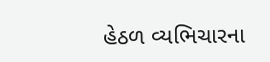હેઠળ વ્યભિચારના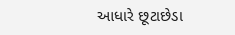આધારે છૂટાછેડા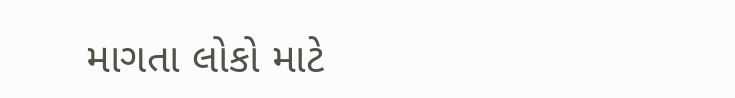માગતા લોકો માટે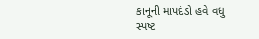કાનૂની માપદંડો હવે વધુ સ્પષ્ટ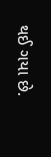થઈ ગયા છે.